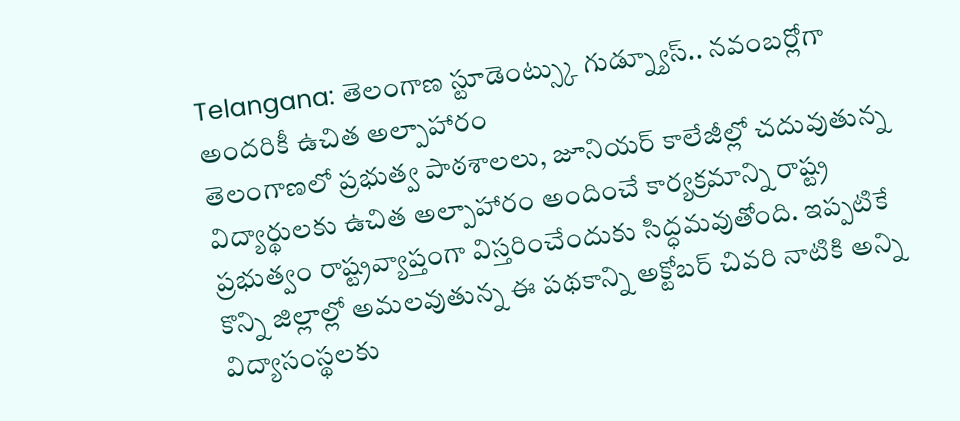Telangana: తెలంగాణ స్టూడెంట్స్కు గుడ్న్యూస్.. నవంబర్లోగా అందరికీ ఉచిత అల్పాహారం
తెలంగాణలో ప్రభుత్వ పాఠశాలలు, జూనియర్ కాలేజీల్లో చదువుతున్న విద్యార్థులకు ఉచిత అల్పాహారం అందించే కార్యక్రమాన్ని రాష్ట్ర ప్రభుత్వం రాష్ట్రవ్యాప్తంగా విస్తరించేందుకు సిద్ధమవుతోంది. ఇప్పటికే కొన్ని జిల్లాల్లో అమలవుతున్న ఈ పథకాన్ని అక్టోబర్ చివరి నాటికి అన్ని విద్యాసంస్థలకు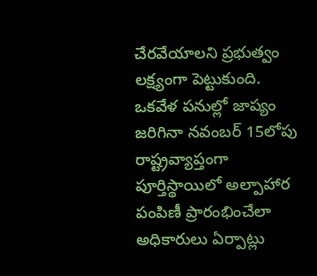చేరవేయాలని ప్రభుత్వం లక్ష్యంగా పెట్టుకుంది. ఒకవేళ పనుల్లో జాప్యం జరిగినా నవంబర్ 15లోపు రాష్ట్రవ్యాప్తంగా పూర్తిస్థాయిలో అల్పాహార పంపిణీ ప్రారంభించేలా అధికారులు ఏర్పాట్లు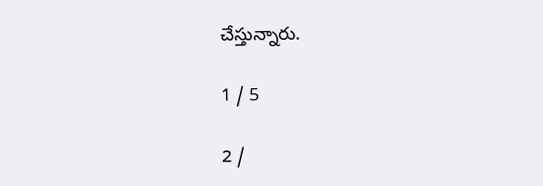చేస్తున్నారు.

1 / 5

2 /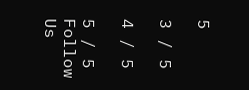5

3 / 5

4 / 5

5 / 5
Follow Us